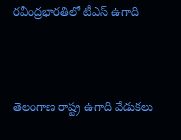రవీంద్రభారతిలో టీఎస్ ఉగాది



తెలంగాణ రాష్ట్ర ఉగాది వేడుకలు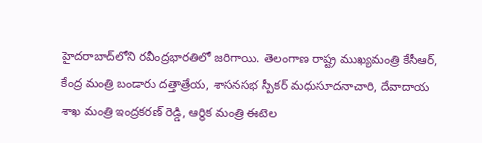హైదరాబాద్‌లోని రవీంద్రభారతిలో జరిగాయి. తెలంగాణ రాష్ట్ర ముఖ్యమంత్రి కేసీఆర్, కేంద్ర మంత్రి బండారు దత్తాత్రేయ, శాసనసభ స్పీకర్ మధుసూదనాచారి, దేవాదాయ శాఖ మంత్రి ఇంద్రకరణ్ రెడ్డి, ఆర్థిక మంత్రి ఈటెల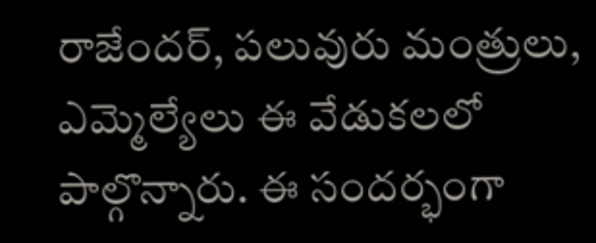రాజేందర్, పలువురు మంత్రులు, ఎమ్మెల్యేలు ఈ వేడుకలలో పాల్గొన్నారు. ఈ సందర్భంగా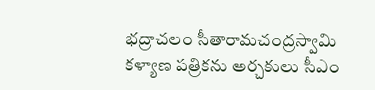భద్రాచలం సీతారామచంద్రస్వామి కళ్యాణ పత్రికను అర్చకులు సీఎం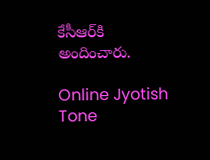కేసీఆర్‌కి అందించారు.

Online Jyotish
Tone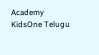Academy
KidsOne Telugu